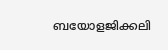ബയോളജിക്കലി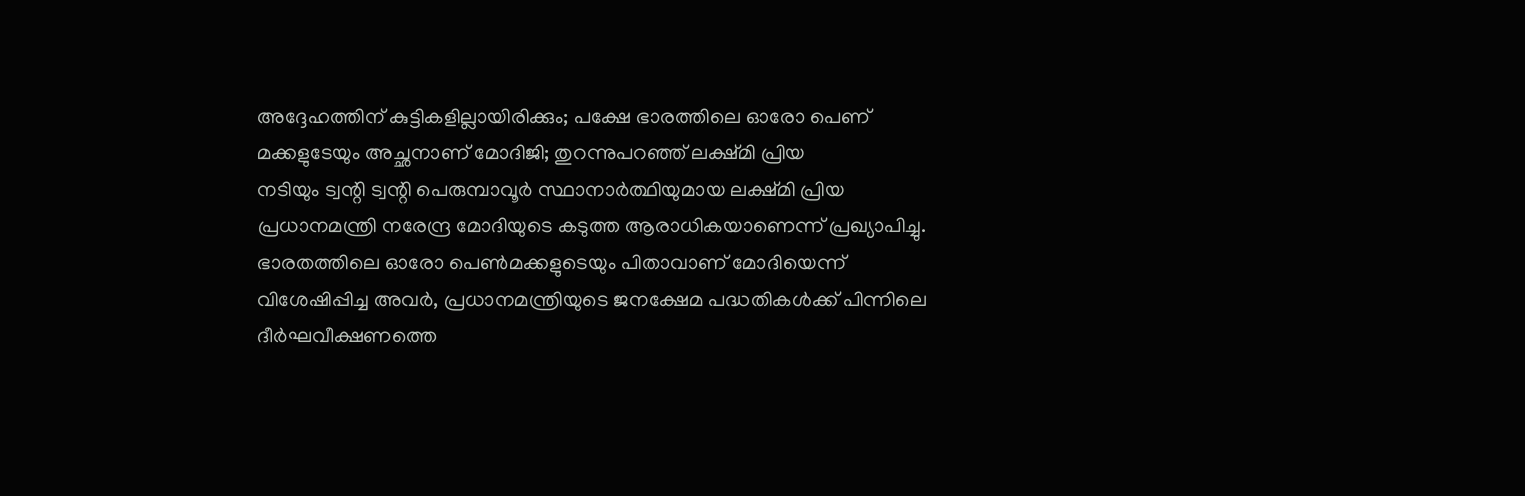അദ്ദേഹത്തിന് കുട്ടികളില്ലായിരിക്കും; പക്ഷേ ഭാരത്തിലെ ഓരോ പെണ് മക്കളുടേയും അച്ഛനാണ് മോദിജി; തുറന്നുപറഞ്ഞ് ലക്ഷ്മി പ്രിയ
നടിയും ട്വന്റി ട്വന്റി പെരുമ്പാവൂർ സ്ഥാനാർത്ഥിയുമായ ലക്ഷ്മി പ്രിയ പ്രധാനമന്ത്രി നരേന്ദ്ര മോദിയുടെ കടുത്ത ആരാധികയാണെന്ന് പ്രഖ്യാപിച്ചു. ഭാരതത്തിലെ ഓരോ പെൺമക്കളുടെയും പിതാവാണ് മോദിയെന്ന് വിശേഷിപ്പിച്ച അവർ, പ്രധാനമന്ത്രിയുടെ ജനക്ഷേമ പദ്ധതികൾക്ക് പിന്നിലെ ദീർഘവീക്ഷണത്തെ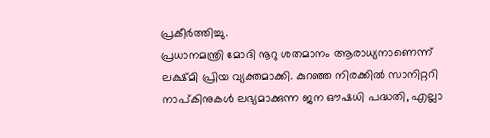പ്രകീർത്തിച്ചു.
പ്രധാനമന്ത്രി മോദി നൂറു ശതമാനം ആരാധ്യനാണെന്ന് ലക്ഷ്മി പ്രിയ വ്യക്തമാക്കി. കുറഞ്ഞ നിരക്കിൽ സാനിറ്ററി നാപ്കിനുകൾ ലഭ്യമാക്കുന്ന ജന ഔഷധി പദ്ധതി, എല്ലാ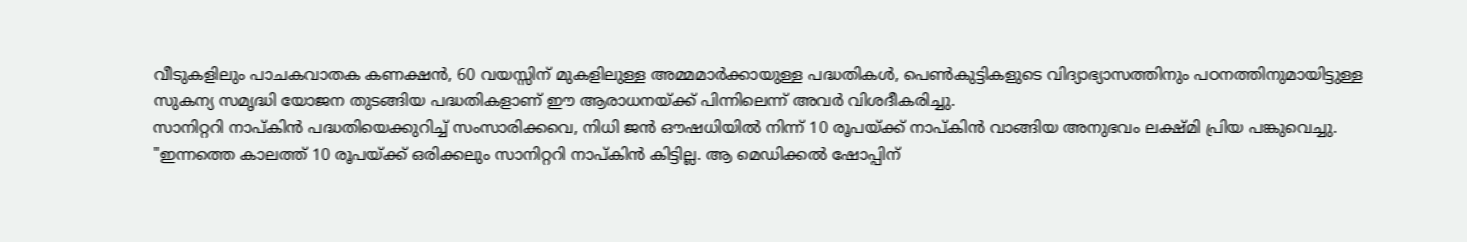വീടുകളിലും പാചകവാതക കണക്ഷൻ, 60 വയസ്സിന് മുകളിലുള്ള അമ്മമാർക്കായുള്ള പദ്ധതികൾ, പെൺകുട്ടികളുടെ വിദ്യാഭ്യാസത്തിനും പഠനത്തിനുമായിട്ടുള്ള സുകന്യ സമൃദ്ധി യോജന തുടങ്ങിയ പദ്ധതികളാണ് ഈ ആരാധനയ്ക്ക് പിന്നിലെന്ന് അവർ വിശദീകരിച്ചു.
സാനിറ്ററി നാപ്കിൻ പദ്ധതിയെക്കുറിച്ച് സംസാരിക്കവെ, നിധി ജൻ ഔഷധിയിൽ നിന്ന് 10 രൂപയ്ക്ക് നാപ്കിൻ വാങ്ങിയ അനുഭവം ലക്ഷ്മി പ്രിയ പങ്കുവെച്ചു. "ഇന്നത്തെ കാലത്ത് 10 രൂപയ്ക്ക് ഒരിക്കലും സാനിറ്ററി നാപ്കിൻ കിട്ടില്ല. ആ മെഡിക്കൽ ഷോപ്പിന്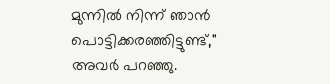മുന്നിൽ നിന്ന് ഞാൻ പൊട്ടിക്കരഞ്ഞിട്ടുണ്ട്," അവർ പറഞ്ഞു.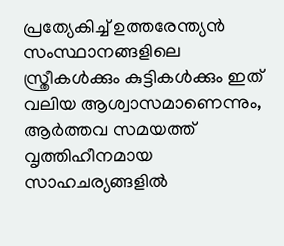പ്രത്യേകിച്ച് ഉത്തരേന്ത്യൻ സംസ്ഥാനങ്ങളിലെ സ്ത്രീകൾക്കും കുട്ടികൾക്കും ഇത് വലിയ ആശ്വാസമാണെന്നും, ആർത്തവ സമയത്ത് വൃത്തിഹീനമായ സാഹചര്യങ്ങളിൽ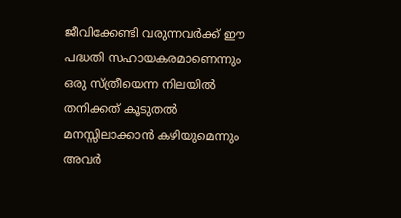ജീവിക്കേണ്ടി വരുന്നവർക്ക് ഈ പദ്ധതി സഹായകരമാണെന്നും ഒരു സ്ത്രീയെന്ന നിലയിൽ തനിക്കത് കൂടുതൽ മനസ്സിലാക്കാൻ കഴിയുമെന്നും അവർ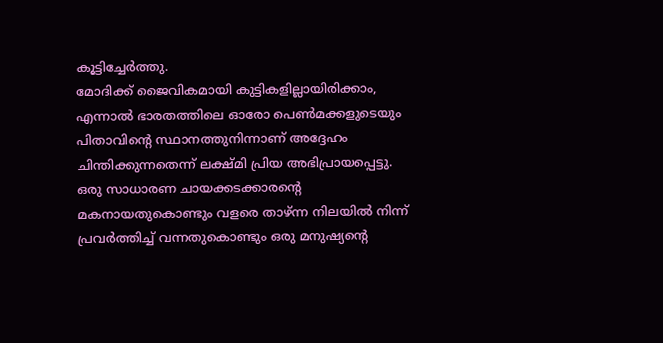കൂട്ടിച്ചേർത്തു.
മോദിക്ക് ജൈവികമായി കുട്ടികളില്ലായിരിക്കാം, എന്നാൽ ഭാരതത്തിലെ ഓരോ പെൺമക്കളുടെയും പിതാവിൻ്റെ സ്ഥാനത്തുനിന്നാണ് അദ്ദേഹം ചിന്തിക്കുന്നതെന്ന് ലക്ഷ്മി പ്രിയ അഭിപ്രായപ്പെട്ടു. ഒരു സാധാരണ ചായക്കടക്കാരന്റെ മകനായതുകൊണ്ടും വളരെ താഴ്ന്ന നിലയിൽ നിന്ന് പ്രവർത്തിച്ച് വന്നതുകൊണ്ടും ഒരു മനുഷ്യന്റെ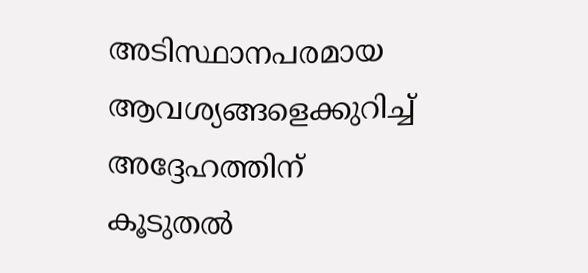അടിസ്ഥാനപരമായ ആവശ്യങ്ങളെക്കുറിച്ച് അദ്ദേഹത്തിന് കൂടുതൽ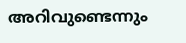അറിവുണ്ടെന്നും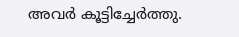അവർ കൂട്ടിച്ചേർത്തു.